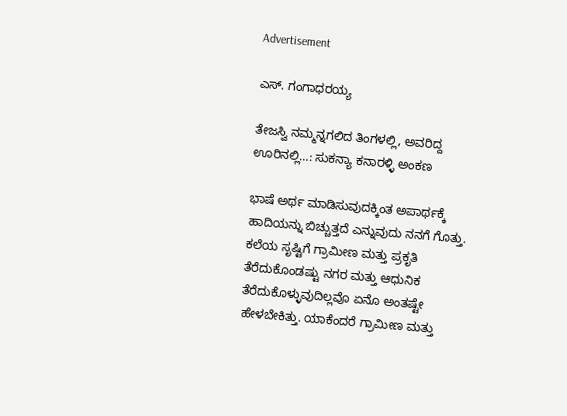Advertisement

ಎಸ್. ಗಂಗಾಧರಯ್ಯ

ತೇಜಸ್ವಿ ನಮ್ಮನ್ನಗಲಿದ ತಿಂಗಳಲ್ಲಿ, ಅವರಿದ್ದ ಊರಿನಲ್ಲಿ…: ಸುಕನ್ಯಾ ಕನಾರಳ್ಳಿ ಅಂಕಣ

ಭಾಷೆ ಅರ್ಥ ಮಾಡಿಸುವುದಕ್ಕಿಂತ ಅಪಾರ್ಥಕ್ಕೆ ಹಾದಿಯನ್ನು ಬಿಚ್ಚುತ್ತದೆ ಎನ್ನುವುದು ನನಗೆ ಗೊತ್ತು. ಕಲೆಯ ಸೃಷ್ಟಿಗೆ ಗ್ರಾಮೀಣ ಮತ್ತು ಪ್ರಕೃತಿ ತೆರೆದುಕೊಂಡಷ್ಟು ನಗರ ಮತ್ತು ಆಧುನಿಕ ತೆರೆದುಕೊಳ್ಳುವುದಿಲ್ಲವೊ ಏನೊ ಅಂತಷ್ಟೇ ಹೇಳಬೇಕಿತ್ತು. ಯಾಕೆಂದರೆ ಗ್ರಾಮೀಣ ಮತ್ತು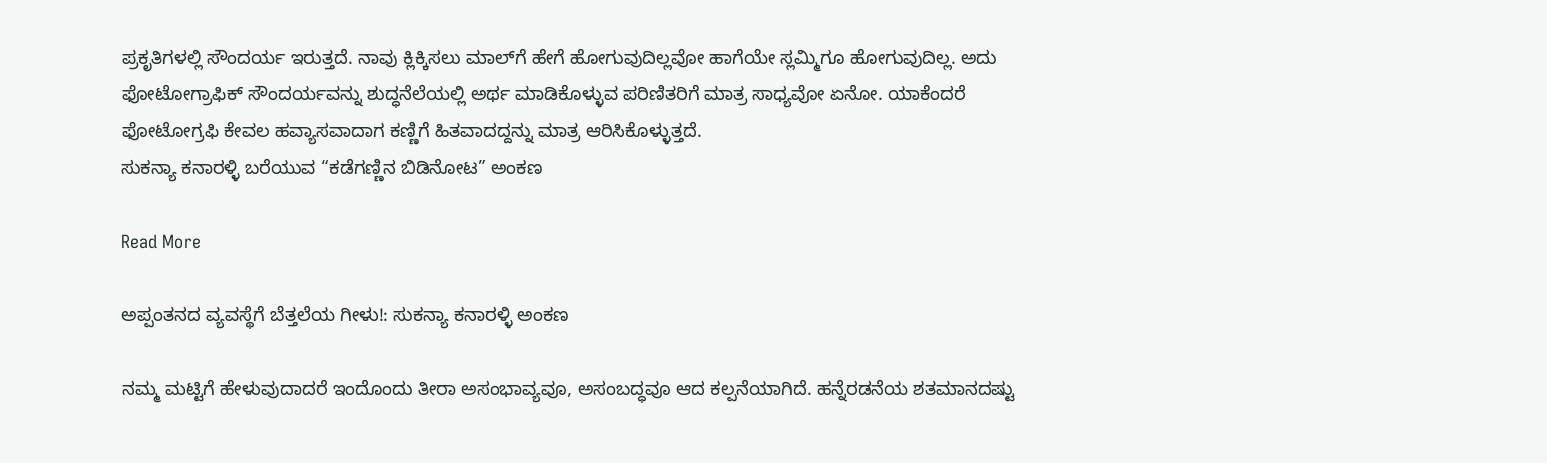ಪ್ರಕೃತಿಗಳಲ್ಲಿ ಸೌಂದರ್ಯ ಇರುತ್ತದೆ. ನಾವು ಕ್ಲಿಕ್ಕಿಸಲು ಮಾಲ್‌ಗೆ ಹೇಗೆ ಹೋಗುವುದಿಲ್ಲವೋ ಹಾಗೆಯೇ ಸ್ಲಮ್ಮಿಗೂ ಹೋಗುವುದಿಲ್ಲ. ಅದು ಫೋಟೋಗ್ರಾಫಿಕ್ ಸೌಂದರ್ಯವನ್ನು ಶುದ್ಧನೆಲೆಯಲ್ಲಿ ಅರ್ಥ ಮಾಡಿಕೊಳ್ಳುವ ಪರಿಣಿತರಿಗೆ ಮಾತ್ರ ಸಾಧ್ಯವೋ ಏನೋ. ಯಾಕೆಂದರೆ ಫೋಟೋಗ್ರಫಿ ಕೇವಲ ಹವ್ಯಾಸವಾದಾಗ ಕಣ್ಣಿಗೆ ಹಿತವಾದದ್ದನ್ನು ಮಾತ್ರ ಆರಿಸಿಕೊಳ್ಳುತ್ತದೆ.
ಸುಕನ್ಯಾ ಕನಾರಳ್ಳಿ ಬರೆಯುವ “ಕಡೆಗಣ್ಣಿನ ಬಿಡಿನೋಟ” ಅಂಕಣ

Read More

ಅಪ್ಪಂತನದ ವ್ಯವಸ್ಥೆಗೆ ಬೆತ್ತಲೆಯ ಗೀಳು!: ಸುಕನ್ಯಾ ಕನಾರಳ್ಳಿ ಅಂಕಣ

ನಮ್ಮ ಮಟ್ಟಿಗೆ ಹೇಳುವುದಾದರೆ ಇಂದೊಂದು ತೀರಾ ಅಸಂಭಾವ್ಯವೂ, ಅಸಂಬದ್ಧವೂ ಆದ ಕಲ್ಪನೆಯಾಗಿದೆ. ಹನ್ನೆರಡನೆಯ ಶತಮಾನದಷ್ಟು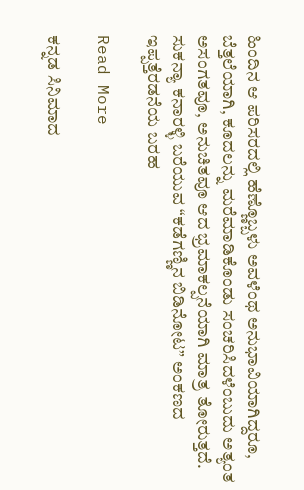ಹಿಂದಿನ ಆ ಪರಿಸರದಲ್ಲಿ ಹೆಣ್ಣೊಬ್ಬಳು ಅವಳೆಂಥ ಅನುಭಾವಿಯಾಗಿದ್ದರೂ, ಬೆತ್ತಲೆಯಾಗಿ, ಕೂದಲನ್ನು ಮರೆಮಾಡಿಕೊಂಡು ಸಂಚರಿಸಿದಳೆಂಬುದು ಅತ್ಯಂತ ಅಸಂಗತವೂ, ಅನುಚಿತವೂ ಆದ ಭ್ರಮಾಕಲ್ಪನೆಯಾಗಿ ಮಾತ್ರ ತೋರುತ್ತದೆ.
ಸುಕನ್ಯಾ ಕನಾರಳ್ಳಿ ಬರೆಯುವ “ಕಡೆಗಣ್ಣಿನ ಬಿಡಿನೋಟ” ಅಂಕಣದ ಇಪ್ಪತ್ತೆರಡನೆಯ ಬರಹ

Read More

ಕನ್ನಡ ಸಿನಿಮಾದ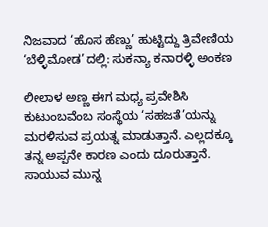ನಿಜವಾದ ‘ಹೊಸ ಹೆಣ್ಣು’ ಹುಟ್ಟಿದ್ದು ತ್ರಿವೇಣಿಯ ‘ಬೆಳ್ಳಿಮೋಡ’ದಲ್ಲಿ: ಸುಕನ್ಯಾ ಕನಾರಳ್ಳಿ ಅಂಕಣ

ಲೀಲಾಳ ಅಣ್ಣ ಈಗ ಮಧ್ಯ ಪ್ರವೇಶಿಸಿ ಕುಟುಂಬವೆಂಬ ಸಂಸ್ಥೆಯ ‘ಸಹಜತೆ’ಯನ್ನು ಮರಳಿಸುವ ಪ್ರಯತ್ನ ಮಾಡುತ್ತಾನೆ. ಎಲ್ಲದಕ್ಕೂ ತನ್ನ ಅಪ್ಪನೇ ಕಾರಣ ಎಂದು ದೂರುತ್ತಾನೆ. ಸಾಯುವ ಮುನ್ನ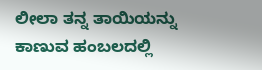ಲೀಲಾ ತನ್ನ ತಾಯಿಯನ್ನು ಕಾಣುವ ಹಂಬಲದಲ್ಲಿ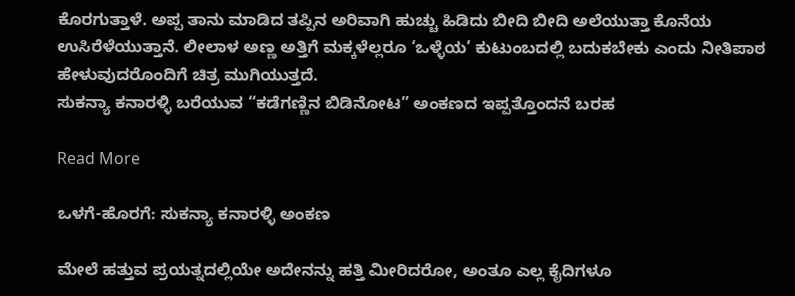ಕೊರಗುತ್ತಾಳೆ. ಅಪ್ಪ ತಾನು ಮಾಡಿದ ತಪ್ಪಿನ ಅರಿವಾಗಿ ಹುಚ್ಚು ಹಿಡಿದು ಬೀದಿ ಬೀದಿ ಅಲೆಯುತ್ತಾ ಕೊನೆಯ ಉಸಿರೆಳೆಯುತ್ತಾನೆ. ಲೀಲಾಳ ಅಣ್ಣ ಅತ್ತಿಗೆ ಮಕ್ಕಳೆಲ್ಲರೂ ‘ಒಳ್ಳೆಯ’ ಕುಟುಂಬದಲ್ಲಿ ಬದುಕಬೇಕು ಎಂದು ನೀತಿಪಾಠ ಹೇಳುವುದರೊಂದಿಗೆ ಚಿತ್ರ ಮುಗಿಯುತ್ತದೆ.
ಸುಕನ್ಯಾ ಕನಾರಳ್ಳಿ ಬರೆಯುವ “ಕಡೆಗಣ್ಣಿನ ಬಿಡಿನೋಟ” ಅಂಕಣದ ಇಪ್ಪತ್ತೊಂದನೆ ಬರಹ

Read More

ಒಳಗೆ-ಹೊರಗೆ: ಸುಕನ್ಯಾ ಕನಾರಳ್ಳಿ ಅಂಕಣ

ಮೇಲೆ ಹತ್ತುವ ಪ್ರಯತ್ನದಲ್ಲಿಯೇ ಅದೇನನ್ನು ಹತ್ತಿ ಮೀರಿದರೋ, ಅಂತೂ ಎಲ್ಲ ಕೈದಿಗಳೂ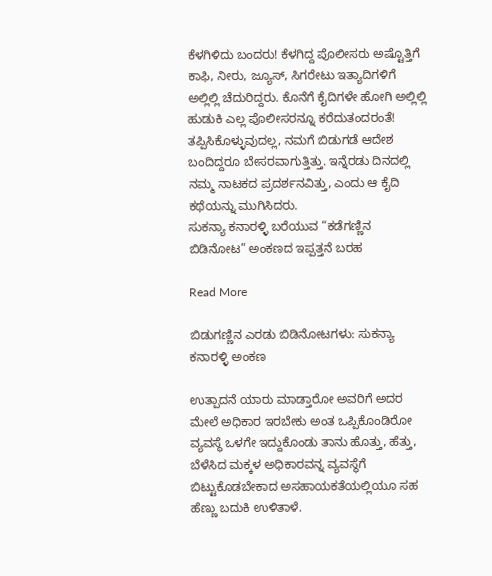ಕೆಳಗಿಳಿದು ಬಂದರು! ಕೆಳಗಿದ್ದ ಪೊಲೀಸರು ಅಷ್ಟೊತ್ತಿಗೆ ಕಾಫಿ, ನೀರು, ಜ್ಯೂಸ್, ಸಿಗರೇಟು ಇತ್ಯಾದಿಗಳಿಗೆ ಅಲ್ಲಿಲ್ಲಿ ಚೆದುರಿದ್ದರು. ಕೊನೆಗೆ ಕೈದಿಗಳೇ ಹೋಗಿ ಅಲ್ಲಿಲ್ಲಿ ಹುಡುಕಿ ಎಲ್ಲ ಪೊಲೀಸರನ್ನೂ ಕರೆದುತಂದರಂತೆ! ತಪ್ಪಿಸಿಕೊಳ್ಳುವುದಲ್ಲ, ನಮಗೆ ಬಿಡುಗಡೆ ಆದೇಶ ಬಂದಿದ್ದರೂ ಬೇಸರವಾಗುತ್ತಿತ್ತು. ಇನ್ನೆರಡು ದಿನದಲ್ಲಿ ನಮ್ಮ ನಾಟಕದ ಪ್ರದರ್ಶನವಿತ್ತು, ಎಂದು ಆ ಕೈದಿ ಕಥೆಯನ್ನು ಮುಗಿಸಿದರು.
ಸುಕನ್ಯಾ ಕನಾರಳ್ಳಿ ಬರೆಯುವ “ಕಡೆಗಣ್ಣಿನ ಬಿಡಿನೋಟ” ಅಂಕಣದ ಇಪ್ಪತ್ತನೆ ಬರಹ

Read More

ಬಿಡುಗಣ್ಣಿನ ಎರಡು ಬಿಡಿನೋಟಗಳು: ಸುಕನ್ಯಾ ಕನಾರಳ್ಳಿ ಅಂಕಣ

ಉತ್ಪಾದನೆ ಯಾರು ಮಾಡ್ತಾರೋ ಅವರಿಗೆ ಅದರ ಮೇಲೆ ಅಧಿಕಾರ ಇರಬೇಕು ಅಂತ ಒಪ್ಪಿಕೊಂಡಿರೋ ವ್ಯವಸ್ಥೆ ಒಳಗೇ ಇದ್ದುಕೊಂಡು ತಾನು ಹೊತ್ತು, ಹೆತ್ತು, ಬೆಳೆಸಿದ ಮಕ್ಕಳ ಅಧಿಕಾರವನ್ನ ವ್ಯವಸ್ಥೆಗೆ ಬಿಟ್ಟುಕೊಡಬೇಕಾದ ಅಸಹಾಯಕತೆಯಲ್ಲಿಯೂ ಸಹ ಹೆಣ್ಣು ಬದುಕಿ ಉಳಿತಾಳೆ.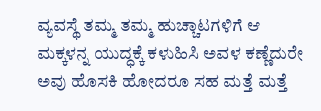ವ್ಯವಸ್ಥೆ ತಮ್ಮ ತಮ್ಮ ಹುಚ್ಚಾಟಗಳಿಗೆ ಆ ಮಕ್ಕಳನ್ನ ಯುದ್ಧಕ್ಕೆ ಕಳುಹಿಸಿ ಅವಳ ಕಣ್ಣೆದುರೇ ಅವು ಹೊಸಕಿ ಹೋದರೂ ಸಹ ಮತ್ತೆ ಮತ್ತೆ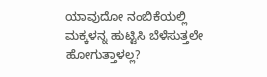ಯಾವುದೋ ನಂಬಿಕೆಯಲ್ಲಿ ಮಕ್ಕಳನ್ನ ಹುಟ್ಟಿಸಿ ಬೆಳೆಸುತ್ತಲೇ ಹೋಗುತ್ತಾಳಲ್ಲ?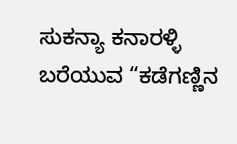ಸುಕನ್ಯಾ ಕನಾರಳ್ಳಿ ಬರೆಯುವ “ಕಡೆಗಣ್ಣಿನ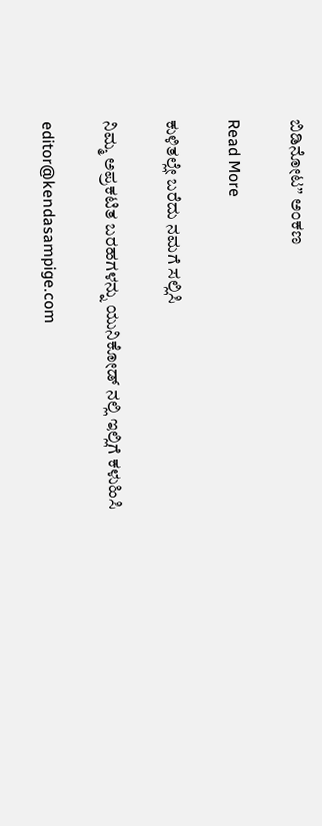ಬಿಡಿನೋಟ” ಅಂಕಣ

Read More

ಕುಳಿತಲ್ಲೇ ಬರೆದು ನಮಗೆ ಸಲ್ಲಿಸಿ

ನಿಮ್ಮ ಅಪ್ರಕಟಿತ ಬರಹಗಳನ್ನು ಯುನಿಕೋಡ್ ನಲ್ಲಿ ಇಲ್ಲಿಗೆ ಕಳುಹಿಸಿ

editor@kendasampige.com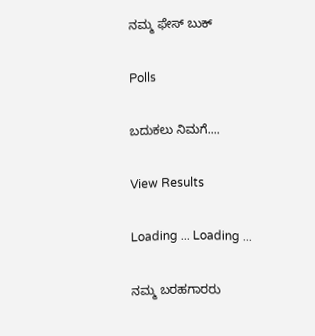ನಮ್ಮ ಫೇಸ್ ಬುಕ್

Polls

ಬದುಕಲು ನಿಮಗೆ....

View Results

Loading ... Loading ...

ನಮ್ಮ ಬರಹಗಾರರು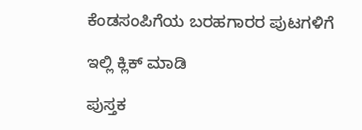ಕೆಂಡಸಂಪಿಗೆಯ ಬರಹಗಾರರ ಪುಟಗಳಿಗೆ

ಇಲ್ಲಿ ಕ್ಲಿಕ್ ಮಾಡಿ

ಪುಸ್ತಕ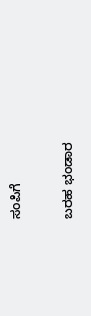ಸಂಪಿಗೆ

ಬರಹ ಭಂಡಾರ